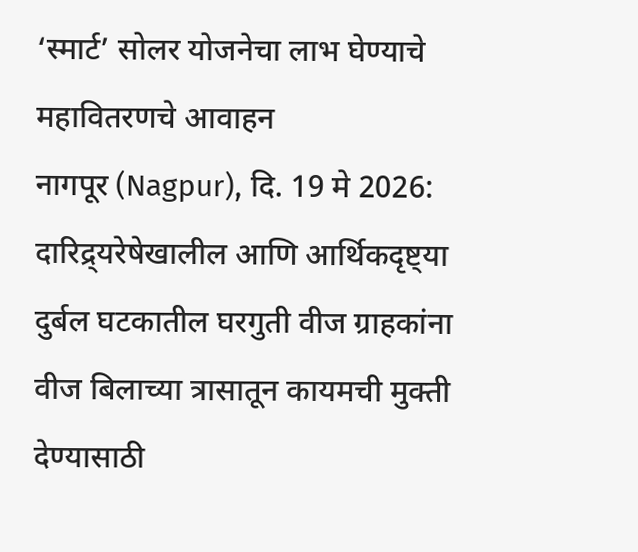‘स्मार्ट’ सोलर योजनेचा लाभ घेण्याचे महावितरणचे आवाहन
नागपूर (Nagpur), दि. 19 मे 2026: दारिद्र्यरेषेखालील आणि आर्थिकदृष्ट्या दुर्बल घटकातील घरगुती वीज ग्राहकांना वीज बिलाच्या त्रासातून कायमची मुक्ती देण्यासाठी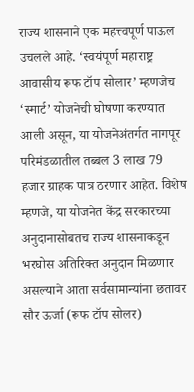राज्य शासनाने एक महत्त्वपूर्ण पाऊल उचलले आहे. ‘स्वयंपूर्ण महाराष्ट्र आवासीय रूफ टॉप सोलार’ म्हणजेच ‘स्मार्ट’ योजनेची घोषणा करण्यात आली असून, या योजनेअंतर्गत नागपूर परिमंडळातील तब्बल 3 लाख 79 हजार ग्राहक पात्र ठरणार आहेत. विशेष म्हणजे, या योजनेत केंद्र सरकारच्या अनुदानासोबतच राज्य शासनाकडून भरघोस अतिरिक्त अनुदान मिळणार असल्याने आता सर्वसामान्यांना छतावर सौर ऊर्जा (रूफ टॉप सोलर)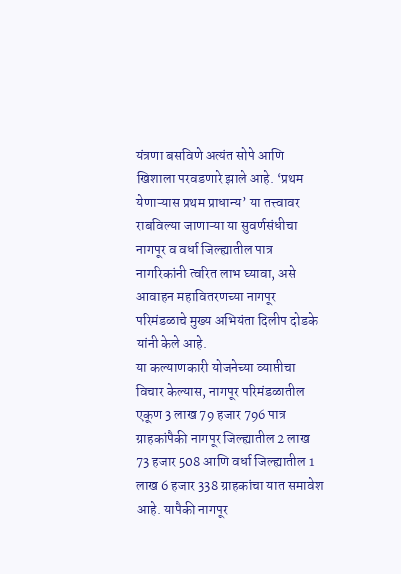यंत्रणा बसविणे अत्यंत सोपे आणि खिशाला परवडणारे झाले आहे. ‘प्रथम येणाऱ्यास प्रथम प्राधान्य’ या तत्त्वावर राबविल्या जाणाऱ्या या सुवर्णसंधीचा नागपूर व वर्धा जिल्ह्यातील पात्र नागरिकांनी त्वरित लाभ घ्यावा, असे आवाहन महावितरणच्या नागपूर परिमंडळाचे मुख्य अभियंता दिलीप दोडके यांनी केले आहे.
या कल्याणकारी योजनेच्या व्याप्तीचा विचार केल्यास, नागपूर परिमंडळातील एकूण 3 लाख 79 हजार 796 पात्र ग्राहकांपैकी नागपूर जिल्ह्यातील 2 लाख 73 हजार 508 आणि वर्धा जिल्ह्यातील 1 लाख 6 हजार 338 ग्राहकांचा यात समावेश आहे. यापैकी नागपूर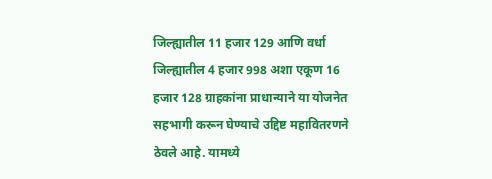जिल्ह्यातील 11 हजार 129 आणि वर्धा जिल्ह्यातील 4 हजार 998 अशा एकूण 16 हजार 128 ग्राहकांना प्राधान्याने या योजनेत सहभागी करून घेण्याचे उद्दिष्ट महावितरणने ठेवले आहे. यामध्ये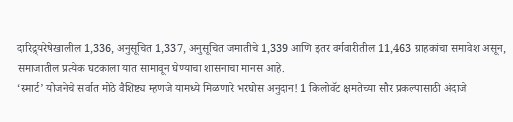दारिद्र्यरेषेखालील 1,336, अनुसूचित 1,337, अनुसूचित जमातीचे 1,339 आणि इतर वर्गवारीतील 11,463 ग्राहकांचा समावेश असून, समाजातील प्रत्येक घटकाला यात सामावून घेण्याचा शासनाचा मानस आहे.
‘स्मार्ट’ योजनेचे सर्वात मोठे वैशिष्ट्य म्हणजे यामध्ये मिळणारे भरघोस अनुदान! 1 किलोवॅट क्षमतेच्या सौर प्रकल्पासाठी अंदाजे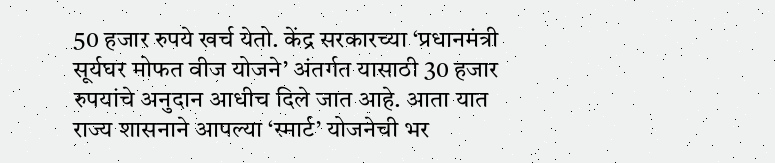50 हजार रुपये खर्च येतो. केंद्र सरकारच्या ‘प्रधानमंत्री सूर्यघर मोफत वीज योजने’ अंतर्गत यासाठी 30 हजार रुपयांचे अनुदान आधीच दिले जात आहे. आता यात राज्य शासनाने आपल्या ‘स्मार्ट’ योजनेची भर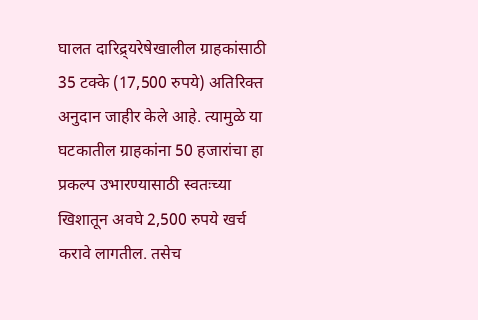घालत दारिद्र्यरेषेखालील ग्राहकांसाठी 35 टक्के (17,500 रुपये) अतिरिक्त अनुदान जाहीर केले आहे. त्यामुळे या घटकातील ग्राहकांना 50 हजारांचा हा प्रकल्प उभारण्यासाठी स्वतःच्या खिशातून अवघे 2,500 रुपये खर्च करावे लागतील. तसेच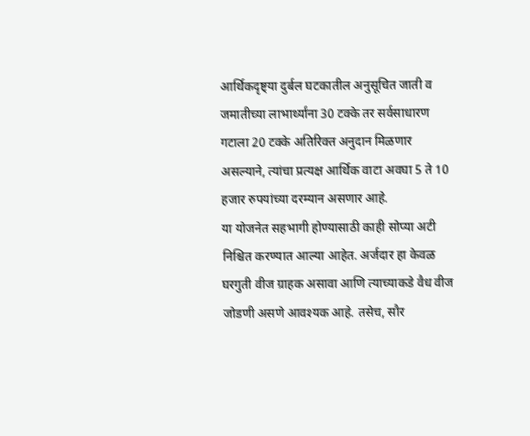आर्थिकदृष्ट्या दुर्बल घटकातील अनुसूचित जाती व जमातीच्या लाभार्थ्यांना 30 टक्के तर सर्वसाधारण गटाला 20 टक्के अतिरिक्त अनुदान मिळणार असल्याने, त्यांचा प्रत्यक्ष आर्थिक वाटा अवघा 5 ते 10 हजार रुपयांच्या दरम्यान असणार आहे.
या योजनेत सहभागी होण्यासाठी काही सोप्या अटी निश्चित करण्यात आल्या आहेत. अर्जदार हा केवळ घरगुती वीज ग्राहक असावा आणि त्याच्याकडे वैध वीज जोडणी असणे आवश्यक आहे. तसेच, सौर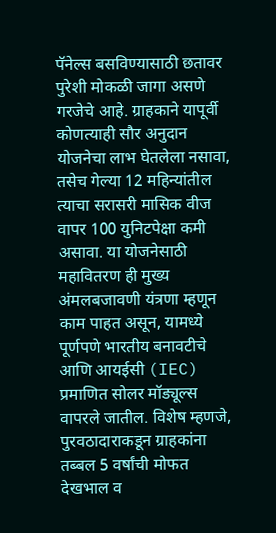पॅनेल्स बसविण्यासाठी छतावर पुरेशी मोकळी जागा असणे गरजेचे आहे. ग्राहकाने यापूर्वी कोणत्याही सौर अनुदान योजनेचा लाभ घेतलेला नसावा, तसेच गेल्या 12 महिन्यांतील त्याचा सरासरी मासिक वीज वापर 100 युनिटपेक्षा कमी असावा. या योजनेसाठी महावितरण ही मुख्य अंमलबजावणी यंत्रणा म्हणून काम पाहत असून, यामध्ये पूर्णपणे भारतीय बनावटीचे आणि आयईसी (IEC) प्रमाणित सोलर मॉड्यूल्स वापरले जातील. विशेष म्हणजे, पुरवठादाराकडून ग्राहकांना तब्बल 5 वर्षांची मोफत देखभाल व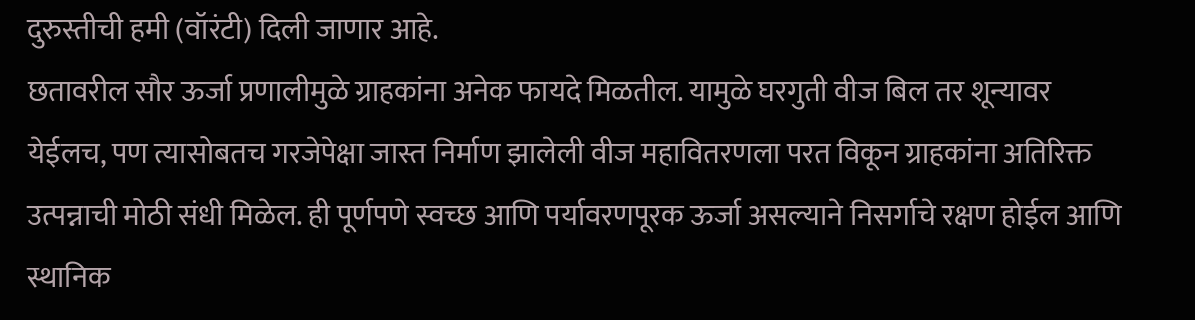दुरुस्तीची हमी (वॉरंटी) दिली जाणार आहे.
छतावरील सौर ऊर्जा प्रणालीमुळे ग्राहकांना अनेक फायदे मिळतील. यामुळे घरगुती वीज बिल तर शून्यावर येईलच, पण त्यासोबतच गरजेपेक्षा जास्त निर्माण झालेली वीज महावितरणला परत विकून ग्राहकांना अतिरिक्त उत्पन्नाची मोठी संधी मिळेल. ही पूर्णपणे स्वच्छ आणि पर्यावरणपूरक ऊर्जा असल्याने निसर्गाचे रक्षण होईल आणि स्थानिक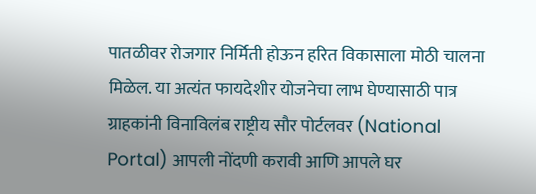पातळीवर रोजगार निर्मिती होऊन हरित विकासाला मोठी चालना मिळेल. या अत्यंत फायदेशीर योजनेचा लाभ घेण्यासाठी पात्र ग्राहकांनी विनाविलंब राष्ट्रीय सौर पोर्टलवर (National Portal) आपली नोंदणी करावी आणि आपले घर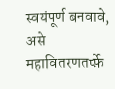स्वयंपूर्ण बनवावे, असे महावितरणतर्प्फ़े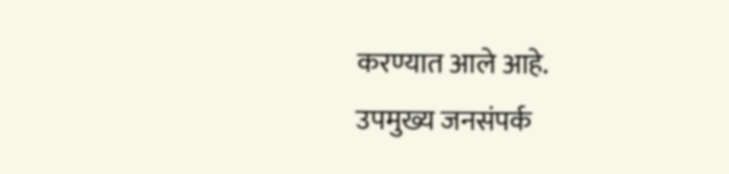करण्यात आले आहे.
उपमुख्य जनसंपर्क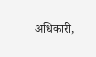अधिकारी,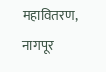महावितरण, नागपूर